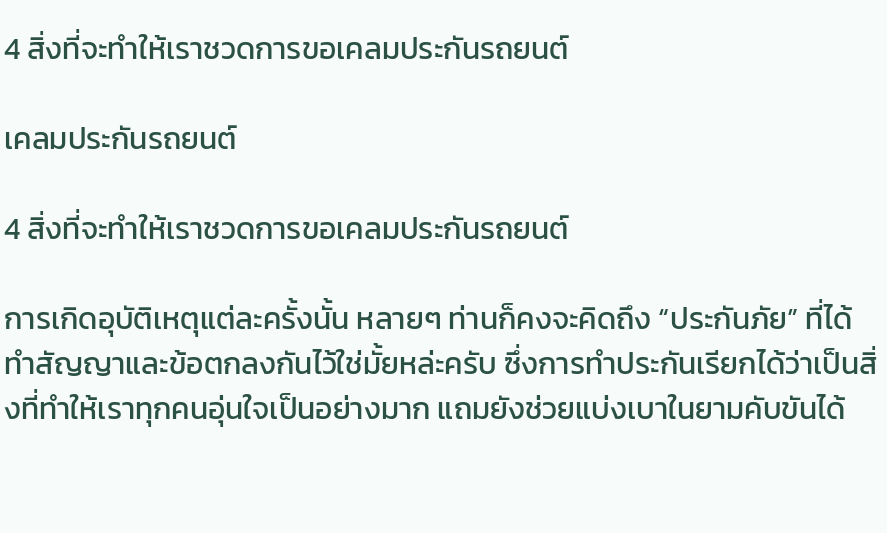4 สิ่งที่จะทำให้เราชวดการขอเคลมประกันรถยนต์

เคลมประกันรถยนต์

4 สิ่งที่จะทำให้เราชวดการขอเคลมประกันรถยนต์

การเกิดอุบัติเหตุแต่ละครั้งนั้น หลายๆ ท่านก็คงจะคิดถึง “ประกันภัย” ที่ได้ทำสัญญาและข้อตกลงกันไว้ใช่มั้ยหล่ะครับ ซึ่งการทำประกันเรียกได้ว่าเป็นสิ่งที่ทำให้เราทุกคนอุ่นใจเป็นอย่างมาก แถมยังช่วยแบ่งเบาในยามคับขันได้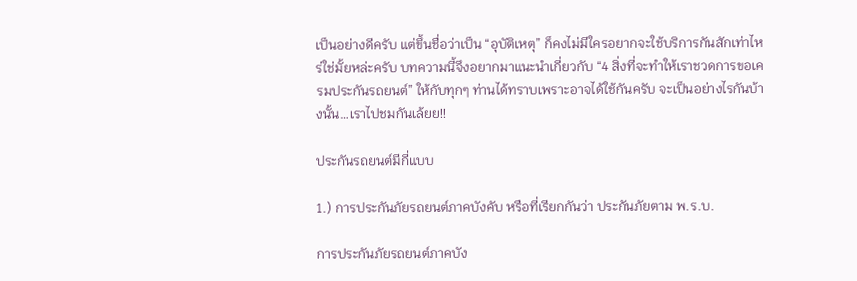เป็นอย่างดีครับ แต่ขึ้นชื่อว่าเป็น “อุบัติเหตุ” ก็คงไม่มีใครอยากจะใช้บริการกันสักเท่าไหร่ใช่มั้ยหล่ะครับ บทความนี้จึงอยากมาแนะนำเกี่ยวกับ “4 สิ่งที่จะทำให้เราชวดการขอเครมประกันรถยนต์” ให้กับทุกๆ ท่านได้ทราบเพราะอาจได้ใช้กันครับ จะเป็นอย่างไรกันบ้างนั้น…เราไปชมกันเล้ยย!!

ประกันรถยนต์มีกี่แบบ

1.) การประกันภัยรถยนต์ภาคบังคับ หรือที่เรียกกันว่า ประกันภัยตาม พ.ร.บ.

การประกันภัยรถยนต์ภาคบัง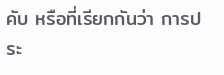คับ หรือที่เรียกกันว่า การประ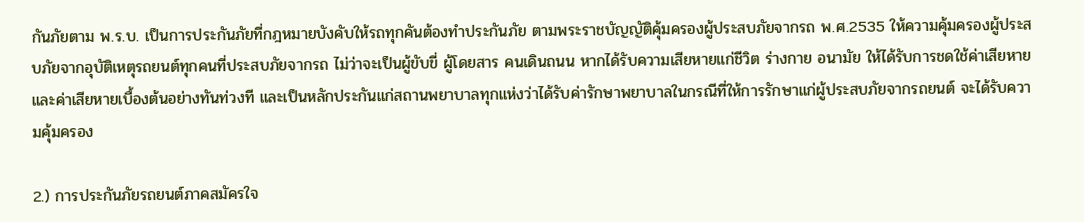กันภัยตาม พ.ร.บ. เป็นการประกันภัยที่กฎหมายบังคับให้รถทุกคันต้องทำประกันภัย ตามพระราชบัญญัติคุ้มครองผู้ประสบภัยจากรถ พ.ศ.2535 ให้ความคุ้มครองผู้ประสบภัยจากอุบัติเหตุรถยนต์ทุกคนที่ประสบภัยจากรถ ไม่ว่าจะเป็นผู้ขับขี่ ผู้โดยสาร คนเดินถนน หากได้รับความเสียหายแก่ชีวิต ร่างกาย อนามัย ให้ได้รับการชดใช้ค่าเสียหายและค่าเสียหายเบื้องต้นอย่างทันท่วงที และเป็นหลักประกันแก่สถานพยาบาลทุกแห่งว่าได้รับค่ารักษาพยาบาลในกรณีที่ให้การรักษาแก่ผู้ประสบภัยจากรถยนต์ จะได้รับความคุ้มครอง

2.) การประกันภัยรถยนต์ภาคสมัครใจ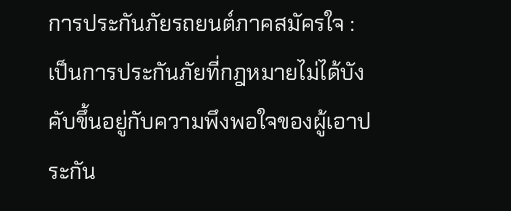การประกันภัยรถยนต์ภาคสมัครใจ : เป็นการประกันภัยที่กฎหมายไม่ได้บังคับขึ้นอยู่กับความพึงพอใจของผู้เอาประกัน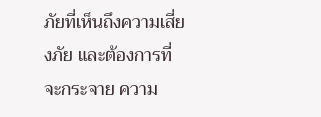ภัยที่เห็นถึงความเสี่ยงภัย และต้องการที่จะกระจาย ความ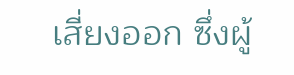เสี่ยงออก ซึ่งผู้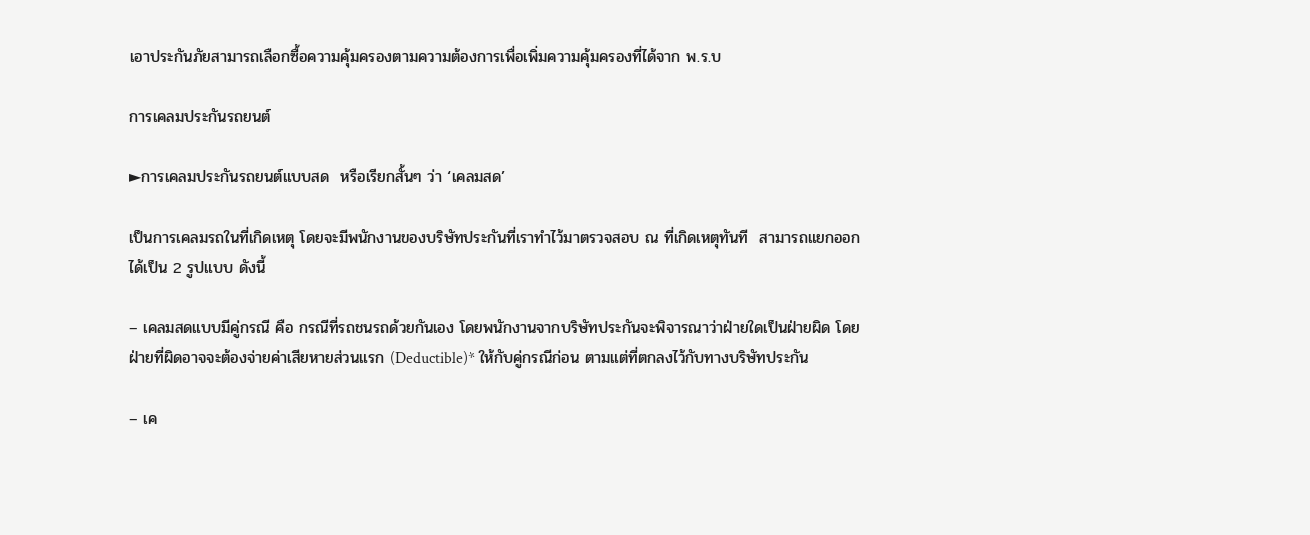เอาประกันภัยสามารถเลือกซื้อความคุ้มครองตามความต้องการเพื่อเพิ่มความคุ้มครองที่ได้จาก พ.ร.บ

การเคลมประกันรถยนต์

►การเคลมประกันรถยนต์แบบสด  หรือเรียกสั้นๆ ว่า ‘เคลมสด’

เป็นการเคลมรถในที่เกิดเหตุ โดยจะมีพนักงานของบริษัทประกันที่เราทำไว้มาตรวจสอบ ณ ที่เกิดเหตุทันที  สามารถแยกออกได้เป็น 2 รูปแบบ ดังนี้

– เคลมสดแบบมีคู่กรณี คือ กรณีที่รถชนรถด้วยกันเอง โดยพนักงานจากบริษัทประกันจะพิจารณาว่าฝ่ายใดเป็นฝ่ายผิด โดยฝ่ายที่ผิดอาจจะต้องจ่ายค่าเสียหายส่วนแรก (Deductible)* ให้กับคู่กรณีก่อน ตามแต่ที่ตกลงไว้กับทางบริษัทประกัน

– เค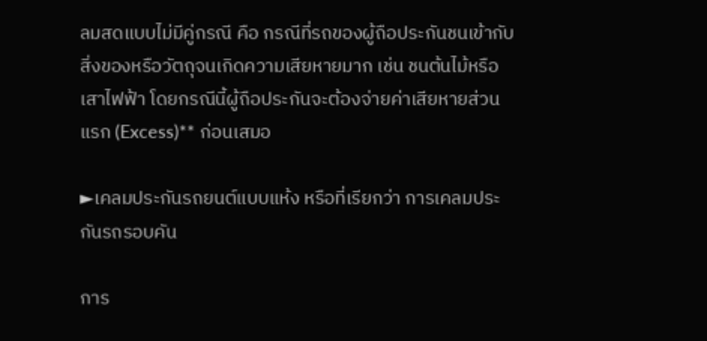ลมสดแบบไม่มีคู่กรณี คือ กรณีที่รถของผู้ถือประกันชนเข้ากับสิ่งของหรือวัตถุจนเกิดความเสียหายมาก เช่น ชนต้นไม้หรือเสาไฟฟ้า โดยกรณีนี้ผู้ถือประกันจะต้องจ่ายค่าเสียหายส่วนแรก (Excess)** ก่อนเสมอ

►เคลมประกันรถยนต์แบบแห้ง หรือที่เรียกว่า การเคลมประกันรถรอบคัน

การ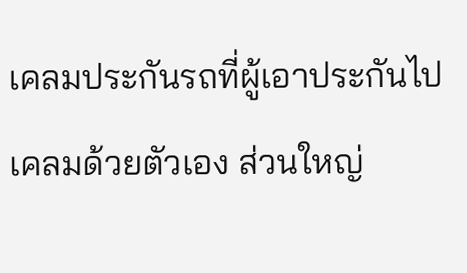เคลมประกันรถที่ผู้เอาประกันไปเคลมด้วยตัวเอง ส่วนใหญ่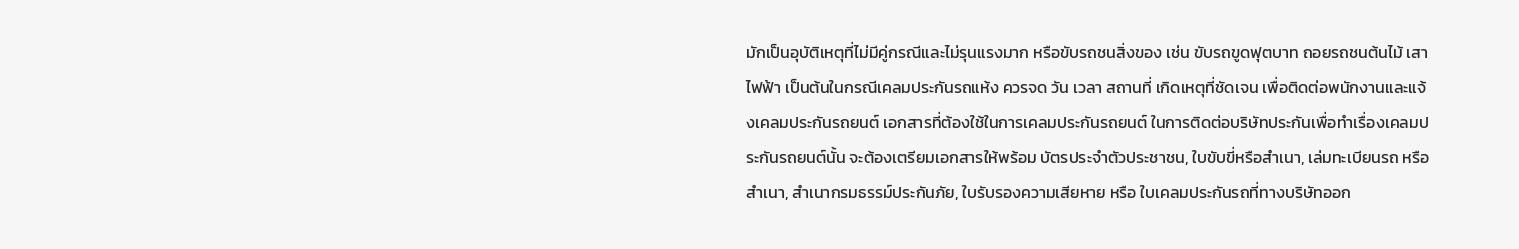มักเป็นอุบัติเหตุที่ไม่มีคู่กรณีและไม่รุนแรงมาก หรือขับรถชนสิ่งของ เช่น ขับรถขูดฟุตบาท ถอยรถชนต้นไม้ เสาไฟฟ้า เป็นต้นในกรณีเคลมประกันรถแห้ง ควรจด วัน เวลา สถานที่ เกิดเหตุที่ชัดเจน เพื่อติดต่อพนักงานและแจ้งเคลมประกันรถยนต์ เอกสารที่ต้องใช้ในการเคลมประกันรถยนต์ ในการติดต่อบริษัทประกันเพื่อทำเรื่องเคลมประกันรถยนต์นั้น จะต้องเตรียมเอกสารให้พร้อม บัตรประจำตัวประชาชน, ใบขับขี่หรือสำเนา, เล่มทะเบียนรถ หรือสำเนา, สำเนากรมธรรม์ประกันภัย, ใบรับรองความเสียหาย หรือ ใบเคลมประกันรถที่ทางบริษัทออก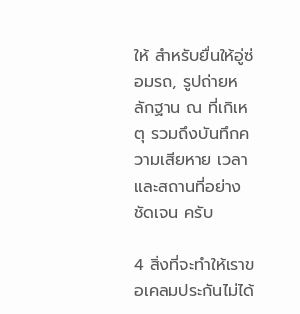ให้ สำหรับยื่นให้อู่ซ่อมรถ, รูปถ่ายหลักฐาน ณ ที่เกิเหตุ รวมถึงบันทึกความเสียหาย เวลา และสถานที่อย่างชัดเจน ครับ

4 สิ่งที่จะทำให้เราขอเคลมประกันไม่ได้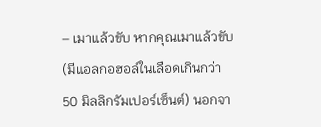– เมาแล้วขับ หากคุณเมาแล้วขับ (มีแอลกอฮอล์ในเลือดเกินกว่า 50 มิลลิกรัมเปอร์เซ็นต์) นอกจา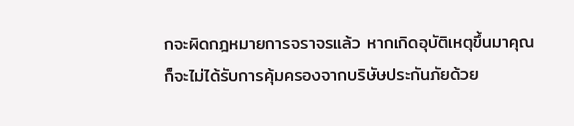กจะผิดกฎหมายการจราจรแล้ว หากเกิดอุบัติเหตุขึ้นมาคุณก็จะไม่ได้รับการคุ้มครองจากบริษัษประกันภัยด้วย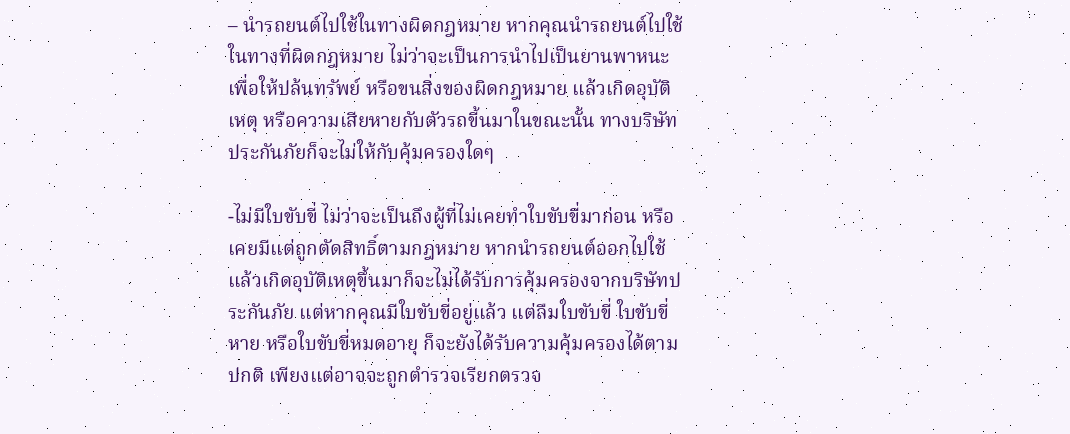– นำรถยนต์ไปใช้ในทางผิดกฎหมาย หากคุณนำรถยนต์ไปใช้ในทางที่ผิดกฎหมาย ไม่ว่าจะเป็นการนำไปเป็นยานพาหนะเพื่อให้ปล้นทรัพย์ หรือขนสิ่งของผิดกฎหมาย แล้วเกิดอุบัติเหตุ หรือความเสียหายกับตัวรถขี้นมาในขณะนั้น ทางบริษัทประกันภัยก็จะไม่ให้กับคุ้มครองใดๆ

-ไม่มีใบขับขี่ ไม่ว่าจะเป็นถึงผู้ที่ไม่เคยทำใบขับขี่มาก่อน หรือเคยมีแต่ถูกตัดสิทธิ์ตามกฎหมาย หากนำรถยนต์ออกไปใช้แล้วเกิดอุบัติเหตุขึ้นมาก็จะไม่ได้รับการคุ้มครองจากบริษัทประกันภัย แต่หากคุณมีใบขับขี่อยู่แล้ว แต่ลืมใบขับขี่ ใบขับขี่หาย หรือใบขับขี่หมดอายุ ก็จะยังได้รับความคุ้มครองได้ตามปกติ เพียงแต่อาจจะถูกตำรวจเรียกตรวจ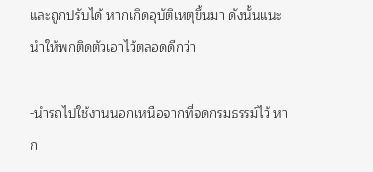และถูกปรับได้ หากเกิดอุบัติเหตุขึ้นมา ดังนั้นแนะนำให้พกติดตัวเอาไว้ตลอดดีกว่า

-นำรถไปใช้งานนอกเหนือจากที่จดกรมธรรม์ไว้ หาก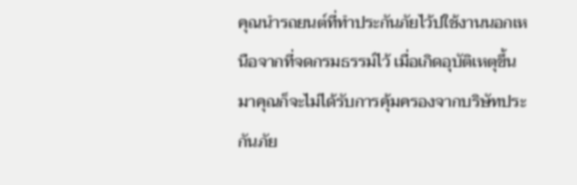คุณนำรถยนต์ที่ทำประกันภัยไว้ปใช้งานนอกเหนือจากที่จดกรมธรรม์ไว้ เมื่อเกิดอุบัติเหตุขึ้นมาคุณก็จะไม่ได้รับการคุ้มครองจากบริษัทประกันภัย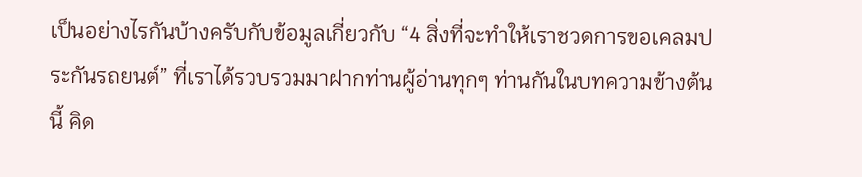เป็นอย่างไรกันบ้างครับกับข้อมูลเกี่ยวกับ “4 สิ่งที่จะทำให้เราชวดการขอเคลมประกันรถยนต์” ที่เราได้รวบรวมมาฝากท่านผู้อ่านทุกๆ ท่านกันในบทความข้างต้นนี้ คิด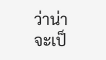ว่าน่าจะเป็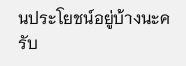นประโยชน์อยู่บ้างนะครับ